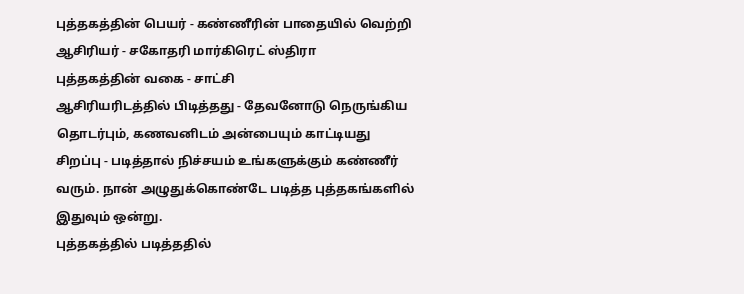புத்தகத்தின் பெயர் - கண்ணீரின் பாதையில் வெற்றி
ஆசிரியர் - சகோதரி மார்கிரெட் ஸ்திரா
புத்தகத்தின் வகை - சாட்சி
ஆசிரியரிடத்தில் பிடித்தது - தேவனோடு நெருங்கிய தொடர்பும், கணவனிடம் அன்பையும் காட்டியது
சிறப்பு - படித்தால் நிச்சயம் உங்களுக்கும் கண்ணீர் வரும். நான் அழுதுக்கொண்டே படித்த புத்தகங்களில் இதுவும் ஒன்று.
புத்தகத்தில் படித்ததில்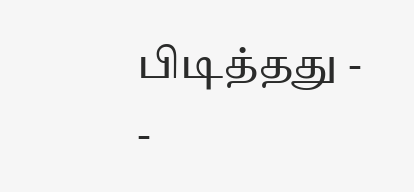பிடித்தது -
-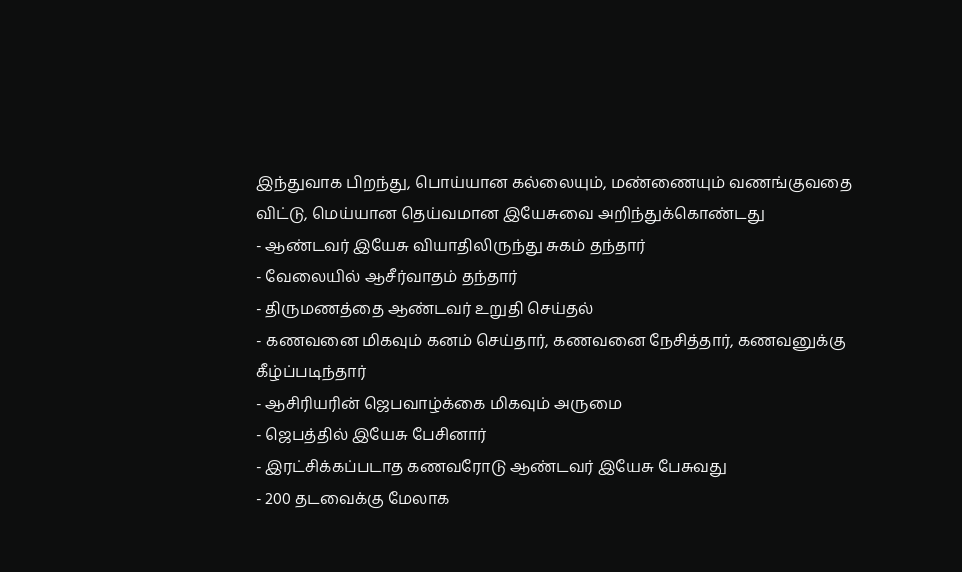இந்துவாக பிறந்து, பொய்யான கல்லையும், மண்ணையும் வணங்குவதை விட்டு, மெய்யான தெய்வமான இயேசுவை அறிந்துக்கொண்டது
- ஆண்டவர் இயேசு வியாதிலிருந்து சுகம் தந்தார்
- வேலையில் ஆசீர்வாதம் தந்தார்
- திருமணத்தை ஆண்டவர் உறுதி செய்தல்
- கணவனை மிகவும் கனம் செய்தார், கணவனை நேசித்தார், கணவனுக்கு கீழ்ப்படிந்தார்
- ஆசிரியரின் ஜெபவாழ்க்கை மிகவும் அருமை
- ஜெபத்தில் இயேசு பேசினார்
- இரட்சிக்கப்படாத கணவரோடு ஆண்டவர் இயேசு பேசுவது
- 200 தடவைக்கு மேலாக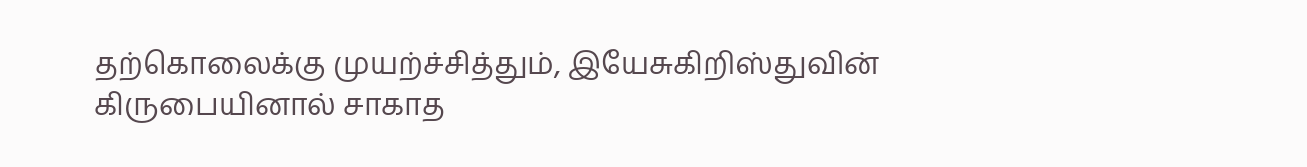தற்கொலைக்கு முயற்ச்சித்தும், இயேசுகிறிஸ்துவின் கிருபையினால் சாகாத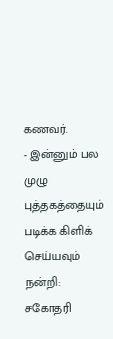கணவர்.
- இன்னும் பல
முழு புத்தகத்தையும் படிக்க கிளிக் செய்யவும்
நன்றி:
சகோதரி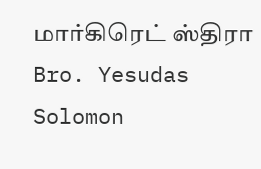மார்கிரெட் ஸ்திரா
Bro. Yesudas Solomon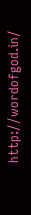http://wordofgod.in/